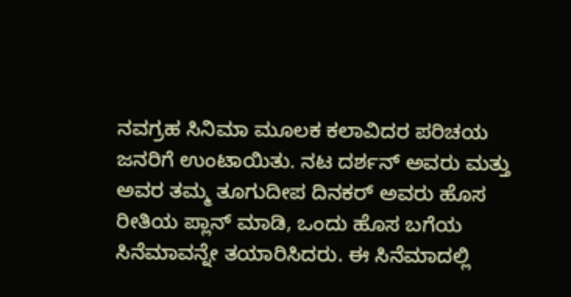ನವಗ್ರಹ ಸಿನಿಮಾ ಮೂಲಕ ಕಲಾವಿದರ ಪರಿಚಯ ಜನರಿಗೆ ಉಂಟಾಯಿತು. ನಟ ದರ್ಶನ್ ಅವರು ಮತ್ತು ಅವರ ತಮ್ಮ ತೂಗುದೀಪ ದಿನಕರ್ ಅವರು ಹೊಸ ರೀತಿಯ ಪ್ಲಾನ್ ಮಾಡಿ, ಒಂದು ಹೊಸ ಬಗೆಯ ಸಿನೆಮಾವನ್ನೇ ತಯಾರಿಸಿದರು. ಈ ಸಿನೆಮಾದಲ್ಲಿ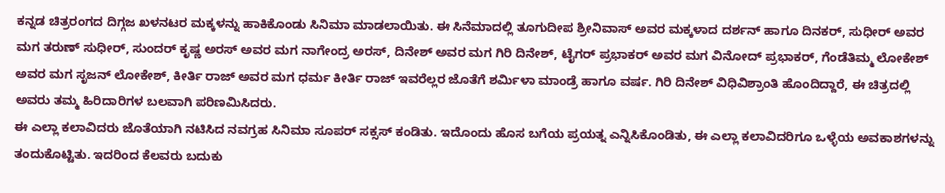ಕನ್ನಡ ಚಿತ್ರರಂಗದ ದಿಗ್ಗಜ ಖಳನಟರ ಮಕ್ಕಳನ್ನು ಹಾಕಿಕೊಂಡು ಸಿನಿಮಾ ಮಾಡಲಾಯಿತು. ಈ ಸಿನೆಮಾದಲ್ಲಿ ತೂಗುದೀಪ ಶ್ರೀನಿವಾಸ್ ಅವರ ಮಕ್ಕಳಾದ ದರ್ಶನ್ ಹಾಗೂ ದಿನಕರ್, ಸುಧೀರ್ ಅವರ ಮಗ ತರುಣ್ ಸುಧೀರ್, ಸುಂದರ್ ಕೃಷ್ಣ ಅರಸ್ ಅವರ ಮಗ ನಾಗೇಂದ್ರ ಅರಸ್, ದಿನೇಶ್ ಅವರ ಮಗ ಗಿರಿ ದಿನೇಶ್, ಟೈಗರ್ ಪ್ರಭಾಕರ್ ಅವರ ಮಗ ವಿನೋದ್ ಪ್ರಭಾಕರ್, ಗೆಂಡೆತಿಮ್ಮ ಲೋಕೇಶ್ ಅವರ ಮಗ ಸೃಜನ್ ಲೋಕೇಶ್, ಕೀರ್ತಿ ರಾಜ್ ಅವರ ಮಗ ಧರ್ಮ ಕೀರ್ತಿ ರಾಜ್ ಇವರೆಲ್ಲರ ಜೊತೆಗೆ ಶರ್ಮಿಳಾ ಮಾಂಡ್ರೆ ಹಾಗೂ ವರ್ಷ. ಗಿರಿ ದಿನೇಶ್ ವಿಧಿವಿಶ್ರಾಂತಿ ಹೊಂದಿದ್ದಾರೆ, ಈ ಚಿತ್ರದಲ್ಲಿ ಅವರು ತಮ್ಮ ಹಿರಿದಾರಿಗಳ ಬಲವಾಗಿ ಪರಿಣಮಿಸಿದರು.
ಈ ಎಲ್ಲಾ ಕಲಾವಿದರು ಜೊತೆಯಾಗಿ ನಟಿಸಿದ ನವಗ್ರಹ ಸಿನಿಮಾ ಸೂಪರ್ ಸಕ್ಸಸ್ ಕಂಡಿತು. ಇದೊಂದು ಹೊಸ ಬಗೆಯ ಪ್ರಯತ್ನ ಎನ್ನಿಸಿಕೊಂಡಿತು, ಈ ಎಲ್ಲಾ ಕಲಾವಿದರಿಗೂ ಒಳ್ಳೆಯ ಅವಕಾಶಗಳನ್ನು ತಂದುಕೊಟ್ಟಿತು. ಇದರಿಂದ ಕೆಲವರು ಬದುಕು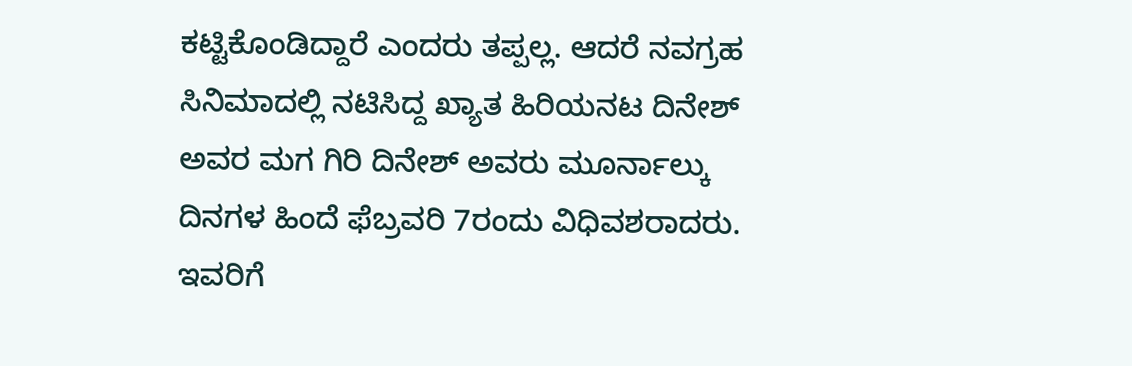ಕಟ್ಟಿಕೊಂಡಿದ್ದಾರೆ ಎಂದರು ತಪ್ಪಲ್ಲ. ಆದರೆ ನವಗ್ರಹ ಸಿನಿಮಾದಲ್ಲಿ ನಟಿಸಿದ್ದ ಖ್ಯಾತ ಹಿರಿಯನಟ ದಿನೇಶ್ ಅವರ ಮಗ ಗಿರಿ ದಿನೇಶ್ ಅವರು ಮೂರ್ನಾಲ್ಕು ದಿನಗಳ ಹಿಂದೆ ಫೆಬ್ರವರಿ 7ರಂದು ವಿಧಿವಶರಾದರು. ಇವರಿಗೆ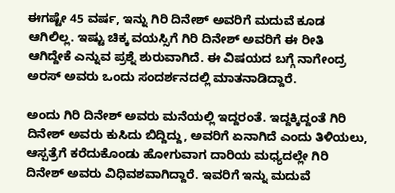ಈಗಷ್ಟೇ 45 ವರ್ಷ, ಇನ್ನು ಗಿರಿ ದಿನೇಶ್ ಅವರಿಗೆ ಮದುವೆ ಕೂಡ ಆಗಿಲಿಲ್ಲ. ಇಷ್ಟು ಚಿಕ್ಕ ವಯಸ್ಸಿಗೆ ಗಿರಿ ದಿನೇಶ್ ಅವರಿಗೆ ಈ ರೀತಿ ಆಗಿದ್ದೇಕೆ ಎನ್ನುವ ಪ್ರಶ್ನೆ ಶುರುವಾಗಿದೆ. ಈ ವಿಷಯದ ಬಗ್ಗೆ ನಾಗೇಂದ್ರ ಅರಸ್ ಅವರು ಒಂದು ಸಂದರ್ಶನದಲ್ಲಿ ಮಾತನಾಡಿದ್ದಾರೆ.

ಅಂದು ಗಿರಿ ದಿನೇಶ್ ಅವರು ಮನೆಯಲ್ಲಿ ಇದ್ದರಂತೆ. ಇದ್ದಕ್ಕಿದ್ದಂತೆ ಗಿರಿ ದಿನೇಶ್ ಅವರು ಕುಸಿದು ಬಿದ್ದಿದ್ದು, ಅವರಿಗೆ ಏನಾಗಿದೆ ಎಂದು ತಿಳಿಯಲು, ಆಸ್ಪತ್ರೆಗೆ ಕರೆದುಕೊಂಡು ಹೋಗುವಾಗ ದಾರಿಯ ಮಧ್ಯದಲ್ಲೇ ಗಿರಿ ದಿನೇಶ್ ಅವರು ವಿಧಿವಶವಾಗಿದ್ದಾರೆ. ಇವರಿಗೆ ಇನ್ನು ಮದುವೆ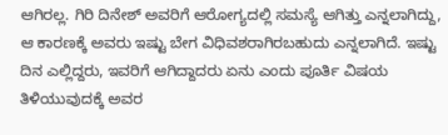ಆಗಿರಲ್ಲ. ಗಿರಿ ದಿನೇಶ್ ಅವರಿಗೆ ಆರೋಗ್ಯದಲ್ಲಿ ಸಮಸ್ಯೆ ಆಗಿತ್ತು ಎನ್ನಲಾಗಿದ್ದು, ಆ ಕಾರಣಕ್ಕೆ ಅವರು ಇಷ್ಟು ಬೇಗ ವಿಧಿವಶರಾಗಿರಬಹುದು ಎನ್ನಲಾಗಿದೆ. ಇಷ್ಟು ದಿನ ಎಲ್ಲಿದ್ದರು, ಇವರಿಗೆ ಆಗಿದ್ದಾದರು ಏನು ಎಂದು ಪೂರ್ತಿ ವಿಷಯ ತಿಳಿಯುವುದಕ್ಕೆ ಅವರ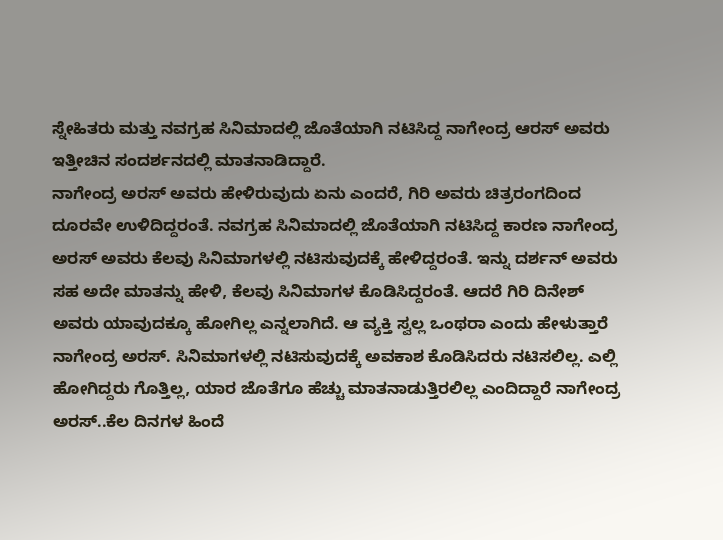ಸ್ನೇಹಿತರು ಮತ್ತು ನವಗ್ರಹ ಸಿನಿಮಾದಲ್ಲಿ ಜೊತೆಯಾಗಿ ನಟಿಸಿದ್ದ ನಾಗೇಂದ್ರ ಆರಸ್ ಅವರು ಇತ್ತೀಚಿನ ಸಂದರ್ಶನದಲ್ಲಿ ಮಾತನಾಡಿದ್ದಾರೆ.
ನಾಗೇಂದ್ರ ಅರಸ್ ಅವರು ಹೇಳಿರುವುದು ಏನು ಎಂದರೆ, ಗಿರಿ ಅವರು ಚಿತ್ರರಂಗದಿಂದ ದೂರವೇ ಉಳಿದಿದ್ದರಂತೆ. ನವಗ್ರಹ ಸಿನಿಮಾದಲ್ಲಿ ಜೊತೆಯಾಗಿ ನಟಿಸಿದ್ದ ಕಾರಣ ನಾಗೇಂದ್ರ ಅರಸ್ ಅವರು ಕೆಲವು ಸಿನಿಮಾಗಳಲ್ಲಿ ನಟಿಸುವುದಕ್ಕೆ ಹೇಳಿದ್ದರಂತೆ. ಇನ್ನು ದರ್ಶನ್ ಅವರು ಸಹ ಅದೇ ಮಾತನ್ನು ಹೇಳಿ, ಕೆಲವು ಸಿನಿಮಾಗಳ ಕೊಡಿಸಿದ್ದರಂತೆ. ಆದರೆ ಗಿರಿ ದಿನೇಶ್ ಅವರು ಯಾವುದಕ್ಕೂ ಹೋಗಿಲ್ಲ ಎನ್ನಲಾಗಿದೆ. ಆ ವ್ಯಕ್ತಿ ಸ್ವಲ್ಲ ಒಂಥರಾ ಎಂದು ಹೇಳುತ್ತಾರೆ ನಾಗೇಂದ್ರ ಅರಸ್. ಸಿನಿಮಾಗಳಲ್ಲಿ ನಟಿಸುವುದಕ್ಕೆ ಅವಕಾಶ ಕೊಡಿಸಿದರು ನಟಿಸಲಿಲ್ಲ. ಎಲ್ಲಿ ಹೋಗಿದ್ದರು ಗೊತ್ತಿಲ್ಲ, ಯಾರ ಜೊತೆಗೂ ಹೆಚ್ಚು ಮಾತನಾಡುತ್ತಿರಲಿಲ್ಲ ಎಂದಿದ್ದಾರೆ ನಾಗೇಂದ್ರ ಅರಸ್..ಕೆಲ ದಿನಗಳ ಹಿಂದೆ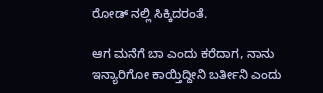ರೋಡ್ ನಲ್ಲಿ ಸಿಕ್ಕಿದರಂತೆ.

ಆಗ ಮನೆಗೆ ಬಾ ಎಂದು ಕರೆದಾಗ, ನಾನು ಇನ್ಯಾರಿಗೋ ಕಾಯ್ತಿದ್ದೀನಿ ಬರ್ತೀನಿ ಎಂದು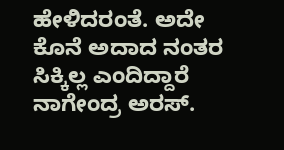ಹೇಳಿದರಂತೆ. ಅದೇ ಕೊನೆ ಅದಾದ ನಂತರ ಸಿಕ್ಕಿಲ್ಲ ಎಂದಿದ್ದಾರೆ ನಾಗೇಂದ್ರ ಅರಸ್.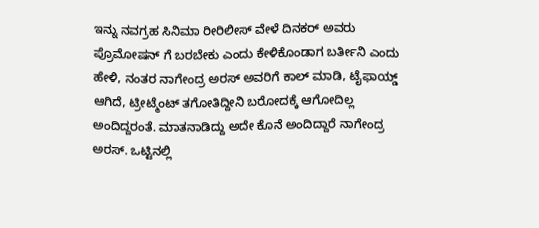ಇನ್ನು ನವಗ್ರಹ ಸಿನಿಮಾ ರೀರಿಲೀಸ್ ವೇಳೆ ದಿನಕರ್ ಅವರು ಪ್ರೊಮೋಷನ್ ಗೆ ಬರಬೇಕು ಎಂದು ಕೇಳಿಕೊಂಡಾಗ ಬರ್ತೀನಿ ಎಂದು ಹೇಳಿ, ನಂತರ ನಾಗೇಂದ್ರ ಅರಸ್ ಅವರಿಗೆ ಕಾಲ್ ಮಾಡಿ, ಟೈಫಾಯ್ಡ್ ಆಗಿದೆ, ಟ್ರೀಟ್ಮೆಂಟ್ ತಗೋತಿದ್ದೀನಿ ಬರೋದಕ್ಕೆ ಆಗೋದಿಲ್ಲ ಅಂದಿದ್ದರಂತೆ. ಮಾತನಾಡಿದ್ದು ಅದೇ ಕೊನೆ ಅಂದಿದ್ದಾರೆ ನಾಗೇಂದ್ರ ಅರಸ್. ಒಟ್ಟಿನಲ್ಲಿ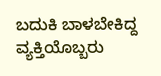ಬದುಕಿ ಬಾಳಬೇಕಿದ್ದ ವ್ಯಕ್ತಿಯೊಬ್ಬರು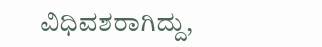ವಿಧಿವಶರಾಗಿದ್ದು,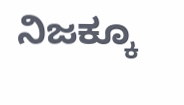ನಿಜಕ್ಕೂ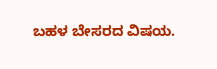ಬಹಳ ಬೇಸರದ ವಿಷಯ.